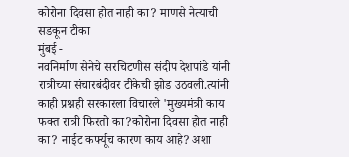कोरोना दिवसा होत नाही का? माणसे नेत्याची सडकून टीका
मुंबई -
नवनिर्माण सेनेचे सरचिटणीस संदीप देशपांडे यांनी रात्रीच्या संचारबंदीवर टीकेची झोड उठवली.त्यांनी काही प्रश्नही सरकारला विचारले 'मुख्यमंत्री काय फक्त रात्री फिरतो का?कोरोना दिवसा होत नाही का? नाईट कर्फ्यूच कारण काय आहे? अशा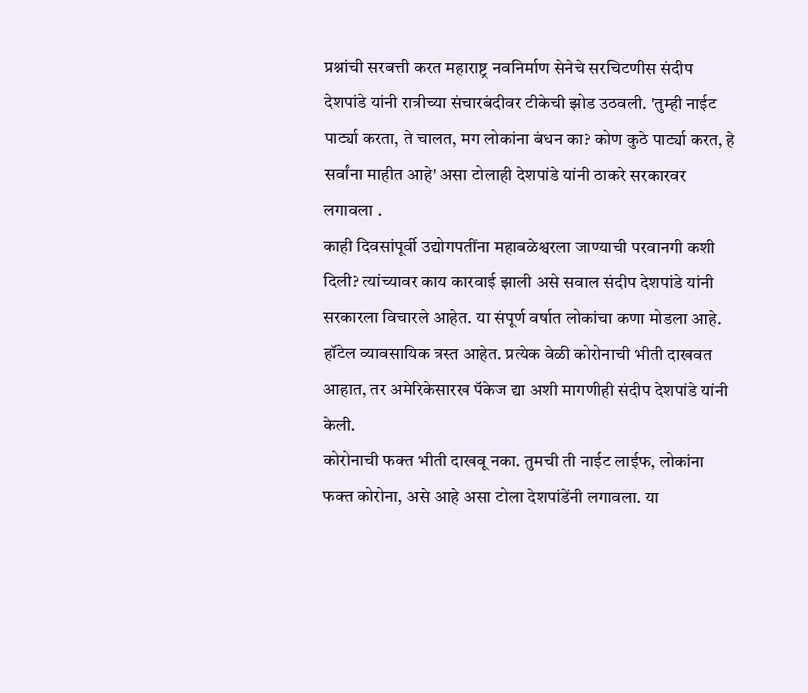प्रश्नांची सरबत्ती करत महाराष्ट्र नवनिर्माण सेनेचे सरचिटणीस संदीप देशपांडे यांनी रात्रीच्या संचारबंदीवर टीकेची झोड उठवली. 'तुम्ही नाईट पार्ट्या करता, ते चालत, मग लोकांना बंधन का? कोण कुठे पार्ट्या करत, हे सर्वांना माहीत आहे' असा टोलाही देशपांडे यांनी ठाकरे सरकारवर लगावला .
काही दिवसांपूर्वी उद्योगपतींना महाबळेश्वरला जाण्याची परवानगी कशी दिली? त्यांच्यावर काय कारवाई झाली असे सवाल संदीप देशपांडे यांनी सरकारला विचारले आहेत. या संपूर्ण वर्षात लोकांचा कणा मोडला आहे. हॉटेल व्यावसायिक त्रस्त आहेत. प्रत्येक वेळी कोरोनाची भीती दाखवत आहात, तर अमेरिकेसारख पॅकेज द्या अशी मागणीही संदीप देशपांडे यांनी केली.
कोरोनाची फक्त भीती दाखवू नका. तुमची ती नाईट लाईफ, लोकांना फक्त कोरोना, असे आहे असा टोला देशपांडेंनी लगावला. या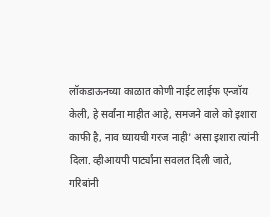लॉकडाऊनच्या काळात कोणी नाईट लाईफ एन्जॉय केली, हे सर्वांना माहीत आहे, समजने वाले को इशारा काफी है, नाव घ्यायची गरज नाही' असा इशारा त्यांनी दिला. व्हीआयपी पार्ट्यांना सवलत दिली जाते, गरिबांनी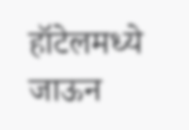हॉटेलमध्ये जाऊन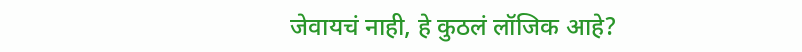जेवायचं नाही, हे कुठलं लॉजिक आहे?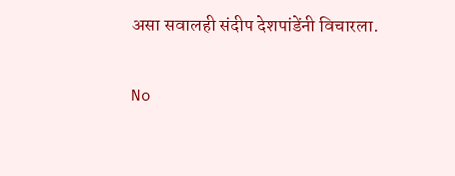असा सवालही संदीप देशपांडेंनी विचारला.

No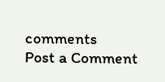comments
Post a Comment